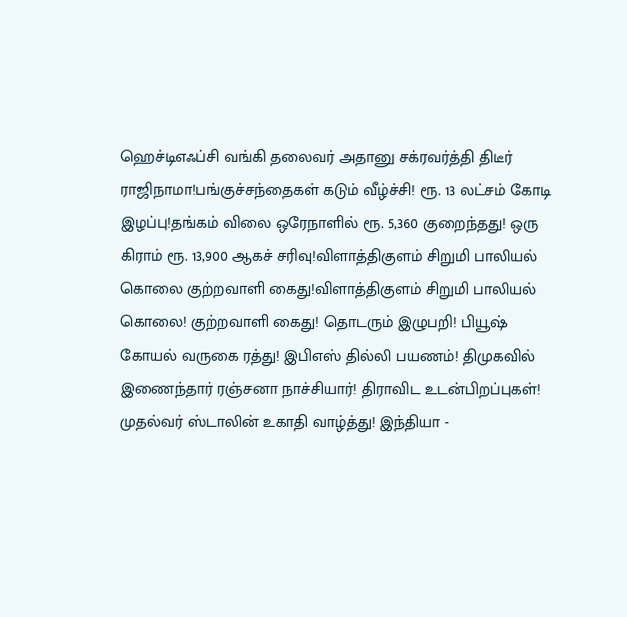ஹெச்டிஎஃப்சி வங்கி தலைவர் அதானு சக்ரவர்த்தி திடீர் ராஜிநாமா!பங்குச்சந்தைகள் கடும் வீழ்ச்சி! ரூ. 13 லட்சம் கோடி இழப்பு!தங்கம் விலை ஒரேநாளில் ரூ. 5,360 குறைந்தது! ஒரு கிராம் ரூ. 13,900 ஆகச் சரிவு!விளாத்திகுளம் சிறுமி பாலியல் கொலை குற்றவாளி கைது!விளாத்திகுளம் சிறுமி பாலியல் கொலை! குற்றவாளி கைது! தொடரும் இழுபறி! பியூஷ் கோயல் வருகை ரத்து! இபிஎஸ் தில்லி பயணம்! திமுகவில் இணைந்தார் ரஞ்சனா நாச்சியார்! திராவிட உடன்பிறப்புகள்! முதல்வர் ஸ்டாலின் உகாதி வாழ்த்து! இந்தியா -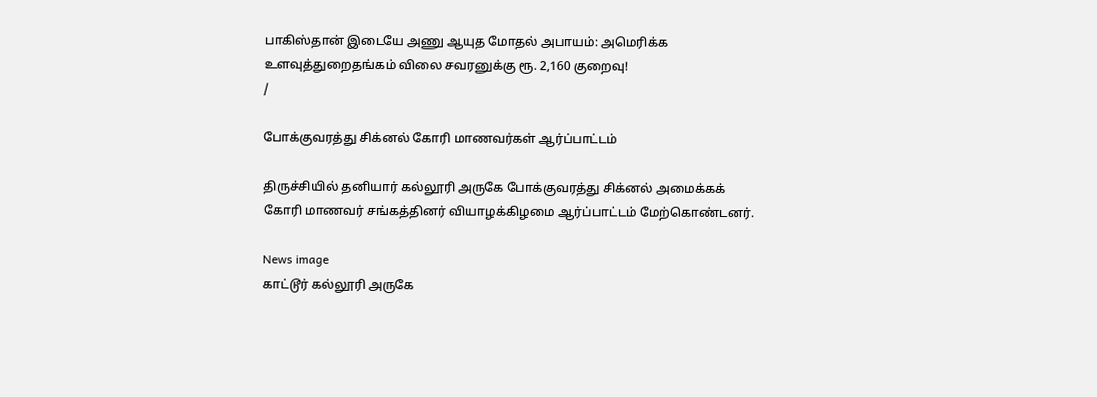பாகிஸ்தான் இடையே அணு ஆயுத மோதல் அபாயம்: அமெரிக்க உளவுத்துறைதங்கம் விலை சவரனுக்கு ரூ. 2,160 குறைவு!
/

போக்குவரத்து சிக்னல் கோரி மாணவர்கள் ஆர்ப்பாட்டம்

திருச்சியில் தனியார் கல்லூரி அருகே போக்குவரத்து சிக்னல் அமைக்கக் கோரி மாணவர் சங்கத்தினர் வியாழக்கிழமை ஆர்ப்பாட்டம் மேற்கொண்டனர்.

News image
காட்டூர் கல்லூரி அருகே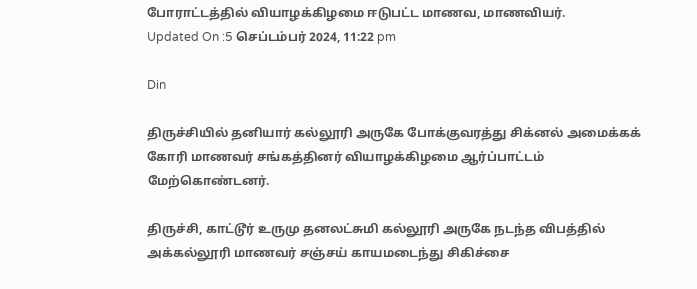போராட்டத்தில் வியாழக்கிழமை ஈடுபட்ட மாணவ, மாணவியர்.
Updated On :5 செப்டம்பர் 2024, 11:22 pm

Din

திருச்சியில் தனியார் கல்லூரி அருகே போக்குவரத்து சிக்னல் அமைக்கக் கோரி மாணவர் சங்கத்தினர் வியாழக்கிழமை ஆர்ப்பாட்டம் மேற்கொண்டனர்.

திருச்சி, காட்டூர் உருமு தனலட்சுமி கல்லூரி அருகே நடந்த விபத்தில் அக்கல்லூரி மாணவர் சஞ்சய் காயமடைந்து சிகிச்சை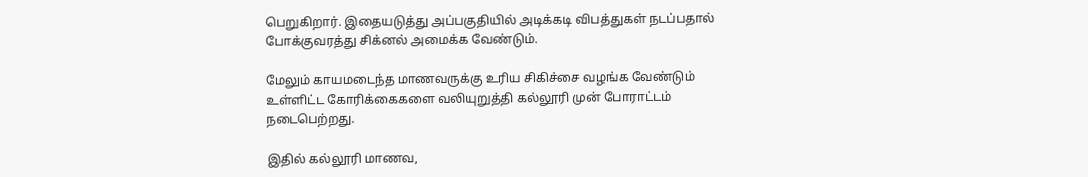பெறுகிறார். இதையடுத்து அப்பகுதியில் அடிக்கடி விபத்துகள் நடப்பதால் போக்குவரத்து சிக்னல் அமைக்க வேண்டும்.

மேலும் காயமடைந்த மாணவருக்கு உரிய சிகிச்சை வழங்க வேண்டும் உள்ளிட்ட கோரிக்கைகளை வலியுறுத்தி கல்லூரி முன் போராட்டம் நடைபெற்றது.

இதில் கல்லூரி மாணவ,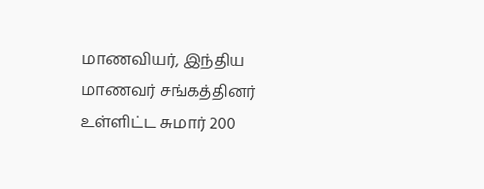மாணவியர், இந்திய மாணவர் சங்கத்தினர் உள்ளிட்ட சுமார் 200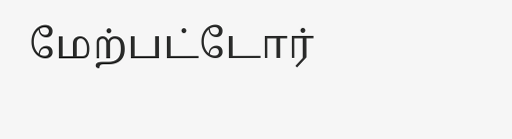மேற்பட்டோர்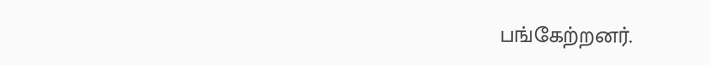பங்கேற்றனர்.